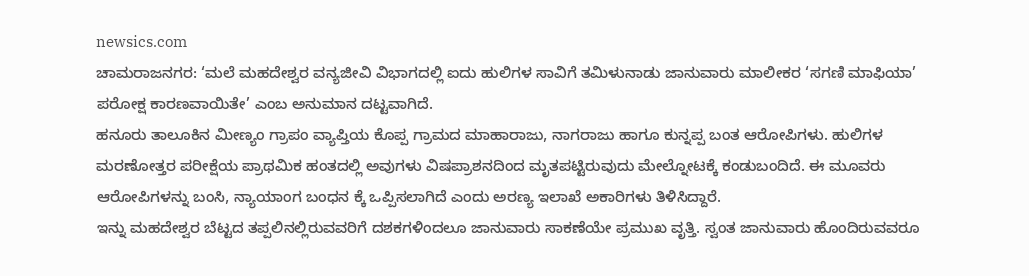newsics.com
ಚಾಮರಾಜನಗರ: ‘ಮಲೆ ಮಹದೇಶ್ವರ ವನ್ಯಜೀವಿ ವಿಭಾಗದಲ್ಲಿ ಐದು ಹುಲಿಗಳ ಸಾವಿಗೆ ತಮಿಳುನಾಡು ಜಾನುವಾರು ಮಾಲೀಕರ ‘ಸಗಣಿ ಮಾಫಿಯಾ’ ಪರೋಕ್ಷ ಕಾರಣವಾಯಿತೇ’ ಎಂಬ ಅನುಮಾನ ದಟ್ಟವಾಗಿದೆ.
ಹನೂರು ತಾಲೂಕಿನ ಮೀಣ್ಯಂ ಗ್ರಾಪಂ ವ್ಯಾಪ್ತಿಯ ಕೊಪ್ಪ ಗ್ರಾಮದ ಮಾಹಾರಾಜು, ನಾಗರಾಜು ಹಾಗೂ ಕುನ್ನಪ್ಪ ಬಂತ ಆರೋಪಿಗಳು. ಹುಲಿಗಳ ಮರಣೋತ್ತರ ಪರೀಕ್ಷೆಯ ಪ್ರಾಥಮಿಕ ಹಂತದಲ್ಲಿ ಅವುಗಳು ವಿಷಪ್ರಾಶನದಿಂದ ಮೃತಪಟ್ಟಿರುವುದು ಮೇಲ್ನೋಟಕ್ಕೆ ಕಂಡುಬಂದಿದೆ. ಈ ಮೂವರು ಆರೋಪಿಗಳನ್ನು ಬಂಸಿ, ನ್ಯಾಯಾಂಗ ಬಂಧನ ಕ್ಕೆ ಒಪ್ಪಿಸಲಾಗಿದೆ ಎಂದು ಅರಣ್ಯ ಇಲಾಖೆ ಅಕಾರಿಗಳು ತಿಳಿಸಿದ್ದಾರೆ.
ಇನ್ನು ಮಹದೇಶ್ವರ ಬೆಟ್ಟದ ತಪ್ಪಲಿನಲ್ಲಿರುವವರಿಗೆ ದಶಕಗಳಿಂದಲೂ ಜಾನುವಾರು ಸಾಕಣೆಯೇ ಪ್ರಮುಖ ವೃತ್ತಿ. ಸ್ವಂತ ಜಾನುವಾರು ಹೊಂದಿರುವವರೂ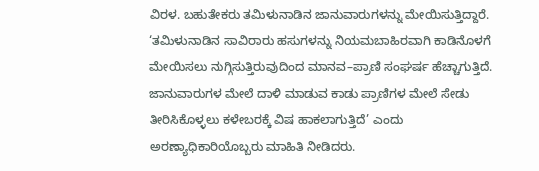ವಿರಳ. ಬಹುತೇಕರು ತಮಿಳುನಾಡಿನ ಜಾನುವಾರುಗಳನ್ನು ಮೇಯಿಸುತ್ತಿದ್ದಾರೆ.
‘ತಮಿಳುನಾಡಿನ ಸಾವಿರಾರು ಹಸುಗಳನ್ನು ನಿಯಮಬಾಹಿರವಾಗಿ ಕಾಡಿನೊಳಗೆ ಮೇಯಿಸಲು ನುಗ್ಗಿಸುತ್ತಿರುವುದಿಂದ ಮಾನವ–ಪ್ರಾಣಿ ಸಂಘರ್ಷ ಹೆಚ್ಚಾಗುತ್ತಿದೆ. ಜಾನುವಾರುಗಳ ಮೇಲೆ ದಾಳಿ ಮಾಡುವ ಕಾಡು ಪ್ರಾಣಿಗಳ ಮೇಲೆ ಸೇಡು ತೀರಿಸಿಕೊಳ್ಳಲು ಕಳೇಬರಕ್ಕೆ ವಿಷ ಹಾಕಲಾಗುತ್ತಿದೆ’ ಎಂದು ಅರಣ್ಯಾಧಿಕಾರಿಯೊಬ್ಬರು ಮಾಹಿತಿ ನೀಡಿದರು.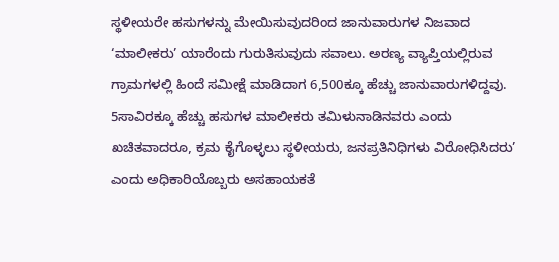ಸ್ಥಳೀಯರೇ ಹಸುಗಳನ್ನು ಮೇಯಿಸುವುದರಿಂದ ಜಾನುವಾರುಗಳ ನಿಜವಾದ ‘ಮಾಲೀಕರು’ ಯಾರೆಂದು ಗುರುತಿಸುವುದು ಸವಾಲು. ಅರಣ್ಯ ವ್ಯಾಪ್ತಿಯಲ್ಲಿರುವ ಗ್ರಾಮಗಳಲ್ಲಿ ಹಿಂದೆ ಸಮೀಕ್ಷೆ ಮಾಡಿದಾಗ 6,500ಕ್ಕೂ ಹೆಚ್ಚು ಜಾನುವಾರುಗಳಿದ್ದವು. 5ಸಾವಿರಕ್ಕೂ ಹೆಚ್ಚು ಹಸುಗಳ ಮಾಲೀಕರು ತಮಿಳುನಾಡಿನವರು ಎಂದು ಖಚಿತವಾದರೂ, ಕ್ರಮ ಕೈಗೊಳ್ಳಲು ಸ್ಥಳೀಯರು, ಜನಪ್ರತಿನಿಧಿಗಳು ವಿರೋಧಿಸಿದರು’ ಎಂದು ಅಧಿಕಾರಿಯೊಬ್ಬರು ಅಸಹಾಯಕತೆ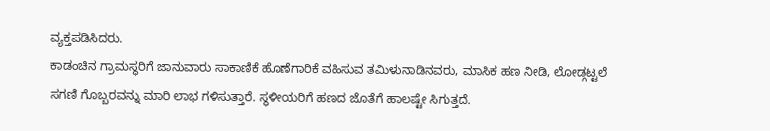ವ್ಯಕ್ತಪಡಿಸಿದರು.
ಕಾಡಂಚಿನ ಗ್ರಾಮಸ್ಥರಿಗೆ ಜಾನುವಾರು ಸಾಕಾಣಿಕೆ ಹೊಣೆಗಾರಿಕೆ ವಹಿಸುವ ತಮಿಳುನಾಡಿನವರು, ಮಾಸಿಕ ಹಣ ನೀಡಿ, ಲೋಡ್ಗಟ್ಟಲೆ ಸಗಣಿ ಗೊಬ್ಬರವನ್ನು ಮಾರಿ ಲಾಭ ಗಳಿಸುತ್ತಾರೆ. ಸ್ಥಳೀಯರಿಗೆ ಹಣದ ಜೊತೆಗೆ ಹಾಲಷ್ಟೇ ಸಿಗುತ್ತದೆ.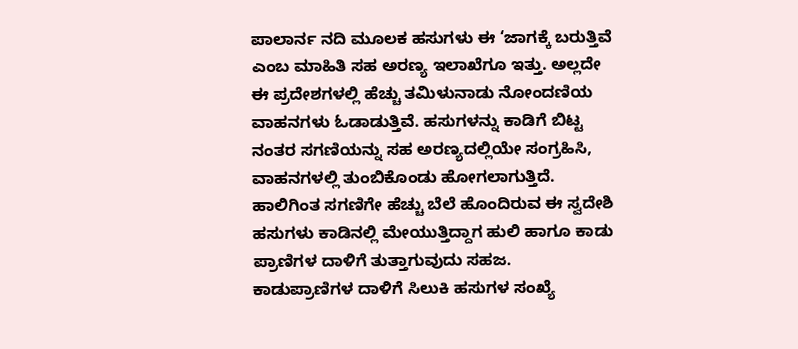ಪಾಲಾರ್ನ ನದಿ ಮೂಲಕ ಹಸುಗಳು ಈ ‘ಜಾಗಕ್ಕೆ ಬರುತ್ತಿವೆ ಎಂಬ ಮಾಹಿತಿ ಸಹ ಅರಣ್ಯ ಇಲಾಖೆಗೂ ಇತ್ತು. ಅಲ್ಲದೇ ಈ ಪ್ರದೇಶಗಳಲ್ಲಿ ಹೆಚ್ಚು ತಮಿಳುನಾಡು ನೋಂದಣಿಯ ವಾಹನಗಳು ಓಡಾಡುತ್ತಿವೆ. ಹಸುಗಳನ್ನು ಕಾಡಿಗೆ ಬಿಟ್ಟ ನಂತರ ಸಗಣಿಯನ್ನು ಸಹ ಅರಣ್ಯದಲ್ಲಿಯೇ ಸಂಗ್ರಹಿಸಿ, ವಾಹನಗಳಲ್ಲಿ ತುಂಬಿಕೊಂಡು ಹೋಗಲಾಗುತ್ತಿದೆ.
ಹಾಲಿಗಿಂತ ಸಗಣಿಗೇ ಹೆಚ್ಚು ಬೆಲೆ ಹೊಂದಿರುವ ಈ ಸ್ವದೇಶಿ ಹಸುಗಳು ಕಾಡಿನಲ್ಲಿ ಮೇಯುತ್ತಿದ್ದಾಗ ಹುಲಿ ಹಾಗೂ ಕಾಡು ಪ್ರಾಣಿಗಳ ದಾಳಿಗೆ ತುತ್ತಾಗುವುದು ಸಹಜ.
ಕಾಡುಪ್ರಾಣಿಗಳ ದಾಳಿಗೆ ಸಿಲುಕಿ ಹಸುಗಳ ಸಂಖ್ಯೆ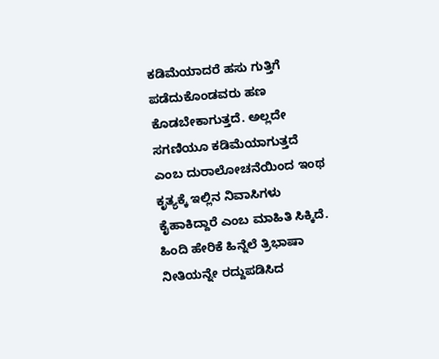ಕಡಿಮೆಯಾದರೆ ಹಸು ಗುತ್ತಿಗೆ ಪಡೆದುಕೊಂಡವರು ಹಣ ಕೊಡಬೇಕಾಗುತ್ತದೆ. ಅಲ್ಲದೇ ಸಗಣಿಯೂ ಕಡಿಮೆಯಾಗುತ್ತದೆ ಎಂಬ ದುರಾಲೋಚನೆಯಿಂದ ಇಂಥ ಕೃತ್ಯಕ್ಕೆ ಇಲ್ಲಿನ ನಿವಾಸಿಗಳು ಕೈಹಾಕಿದ್ದಾರೆ ಎಂಬ ಮಾಹಿತಿ ಸಿಕ್ಕಿದೆ.
ಹಿಂದಿ ಹೇರಿಕೆ ಹಿನ್ನೆಲೆ ತ್ರಿಭಾಷಾ ನೀತಿಯನ್ನೇ ರದ್ದುಪಡಿಸಿದ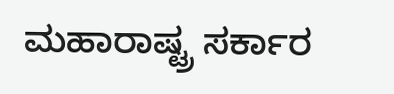ಮಹಾರಾಷ್ಟ್ರ ಸರ್ಕಾರ